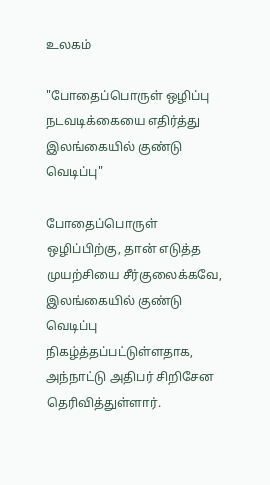உலகம்

"போதைப்பொருள் ஒழிப்பு நடவடிக்கையை எதிர்த்து இலங்கையில் குண்டு வெடிப்பு"

போதைப்பொருள் ஒழிப்பிற்கு, தான் எடுத்த முயற்சியை சீர்குலைக்கவே, இலங்கையில் குண்டு வெடிப்பு நிகழ்த்தப்பட்டுள்ளதாக, அந்நாட்டு அதிபர் சிறிசேன தெரிவித்துள்ளார்.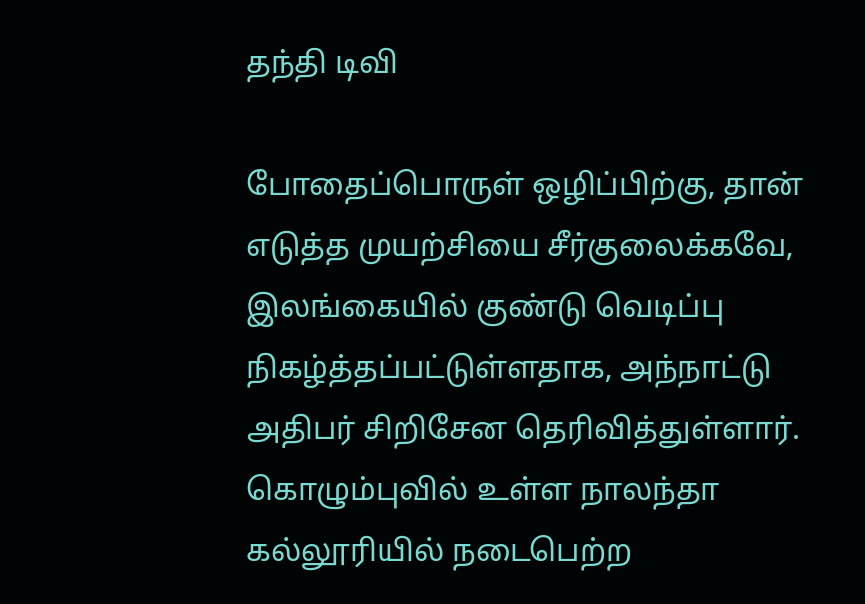தந்தி டிவி

போதைப்பொருள் ஒழிப்பிற்கு, தான் எடுத்த முயற்சியை சீர்குலைக்கவே, இலங்கையில் குண்டு வெடிப்பு நிகழ்த்தப்பட்டுள்ளதாக, அந்நாட்டு அதிபர் சிறிசேன தெரிவித்துள்ளார். கொழும்புவில் உள்ள நாலந்தா கல்லூரியில் நடைபெற்ற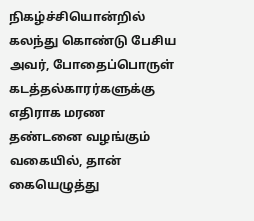நிகழ்ச்சியொன்றில் கலந்து கொண்டு பேசிய அவர், போதைப்பொருள் கடத்தல்காரர்களுக்கு எதிராக மரண தண்டனை வழங்கும் வகையில், தான் கையெழுத்து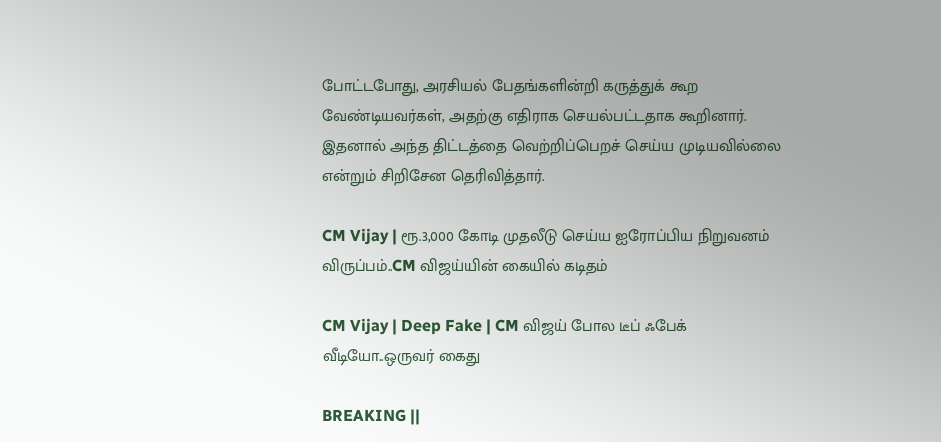போட்டபோது, அரசியல் பேதங்களின்றி கருத்துக் கூற வேண்டியவர்கள், அதற்கு எதிராக செயல்பட்டதாக கூறினார். இதனால் அந்த திட்டத்தை வெற்றிப்பெறச் செய்ய முடியவில்லை என்றும் சிறிசேன தெரிவித்தார்.

CM Vijay | ரூ.3,000 கோடி முதலீடு செய்ய ஐரோப்பிய நிறுவனம் விருப்பம்..CM விஜய்யின் கையில் கடிதம்

CM Vijay | Deep Fake | CM விஜய் போல டீப் ஃபேக் வீடியோ..ஒருவர் கைது

BREAKING ||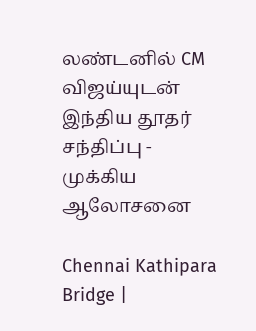லண்டனில் CM விஜய்யுடன் இந்திய தூதர் சந்திப்பு - முக்கிய ஆலோசனை

Chennai Kathipara Bridge |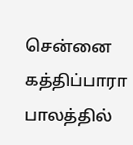சென்னை கத்திப்பாரா பாலத்தில்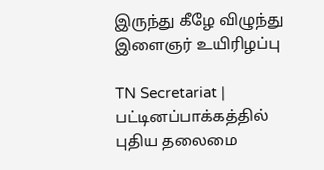இருந்து கீழே விழுந்து இளைஞர் உயிரிழப்பு

TN Secretariat | பட்டினப்பாக்கத்தில் புதிய தலைமை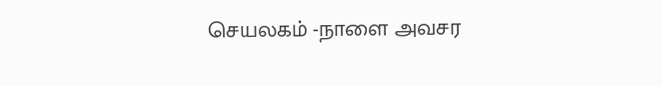செயலகம் -நாளை அவசர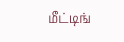மீட்டிங்